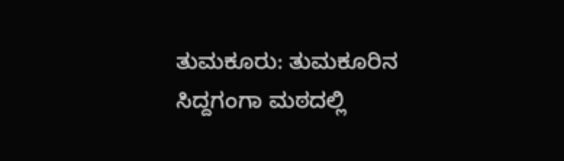ತುಮಕೂರು: ತುಮಕೂರಿನ ಸಿದ್ದಗಂಗಾ ಮಠದಲ್ಲಿ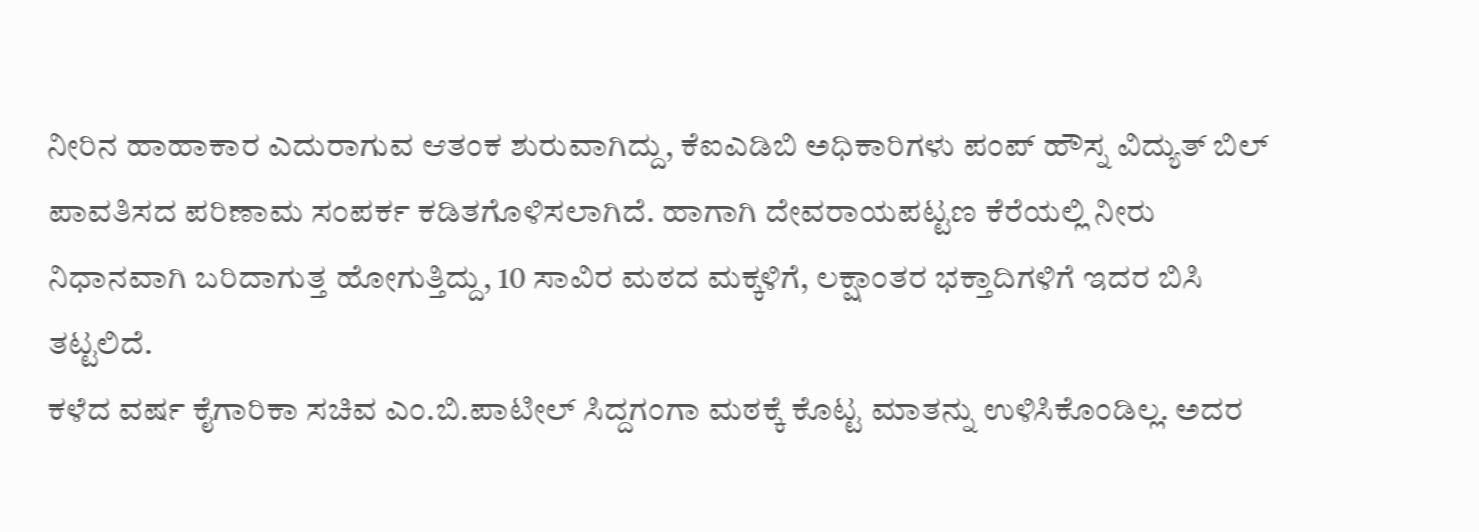ನೀರಿನ ಹಾಹಾಕಾರ ಎದುರಾಗುವ ಆತಂಕ ಶುರುವಾಗಿದ್ದು, ಕೆಐಎಡಿಬಿ ಅಧಿಕಾರಿಗಳು ಪಂಪ್ ಹೌಸ್ನ ವಿದ್ಯುತ್ ಬಿಲ್ ಪಾವತಿಸದ ಪರಿಣಾಮ ಸಂಪರ್ಕ ಕಡಿತಗೊಳಿಸಲಾಗಿದೆ. ಹಾಗಾಗಿ ದೇವರಾಯಪಟ್ಟಣ ಕೆರೆಯಲ್ಲಿ ನೀರು ನಿಧಾನವಾಗಿ ಬರಿದಾಗುತ್ತ ಹೋಗುತ್ತಿದ್ದು, 10 ಸಾವಿರ ಮಠದ ಮಕ್ಕಳಿಗೆ, ಲಕ್ಷಾಂತರ ಭಕ್ತಾದಿಗಳಿಗೆ ಇದರ ಬಿಸಿ ತಟ್ಟಲಿದೆ.
ಕಳೆದ ವರ್ಷ ಕೈಗಾರಿಕಾ ಸಚಿವ ಎಂ.ಬಿ.ಪಾಟೀಲ್ ಸಿದ್ದಗಂಗಾ ಮಠಕ್ಕೆ ಕೊಟ್ಟ ಮಾತನ್ನು ಉಳಿಸಿಕೊಂಡಿಲ್ಲ. ಅದರ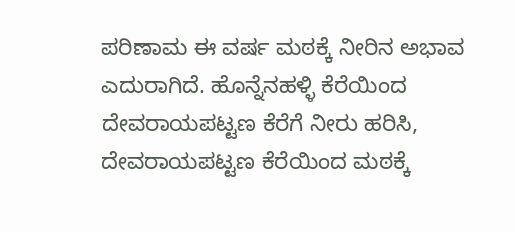ಪರಿಣಾಮ ಈ ವರ್ಷ ಮಠಕ್ಕೆ ನೀರಿನ ಅಭಾವ ಎದುರಾಗಿದೆ. ಹೊನ್ನೆನಹಳ್ಳಿ ಕೆರೆಯಿಂದ ದೇವರಾಯಪಟ್ಟಣ ಕೆರೆಗೆ ನೀರು ಹರಿಸಿ, ದೇವರಾಯಪಟ್ಟಣ ಕೆರೆಯಿಂದ ಮಠಕ್ಕೆ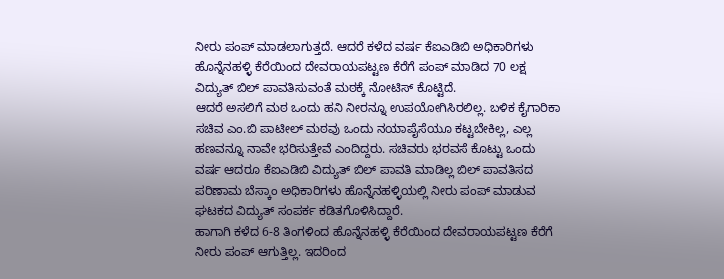ನೀರು ಪಂಪ್ ಮಾಡಲಾಗುತ್ತದೆ. ಆದರೆ ಕಳೆದ ವರ್ಷ ಕೆಐಎಡಿಬಿ ಅಧಿಕಾರಿಗಳು ಹೊನ್ನೆನಹಳ್ಳಿ ಕೆರೆಯಿಂದ ದೇವರಾಯಪಟ್ಟಣ ಕೆರೆಗೆ ಪಂಪ್ ಮಾಡಿದ 70 ಲಕ್ಷ ವಿದ್ಯುತ್ ಬಿಲ್ ಪಾವತಿಸುವಂತೆ ಮಠಕ್ಕೆ ನೋಟಿಸ್ ಕೊಟ್ಟಿದೆ.
ಆದರೆ ಅಸಲಿಗೆ ಮಠ ಒಂದು ಹನಿ ನೀರನ್ನೂ ಉಪಯೋಗಿಸಿರಲಿಲ್ಲ. ಬಳಿಕ ಕೈಗಾರಿಕಾ ಸಚಿವ ಎಂ.ಬಿ ಪಾಟೀಲ್ ಮಠವು ಒಂದು ನಯಾಪೈಸೆಯೂ ಕಟ್ಟಬೇಕಿಲ್ಲ, ಎಲ್ಲ ಹಣವನ್ನೂ ನಾವೇ ಭರಿಸುತ್ತೇವೆ ಎಂದಿದ್ದರು. ಸಚಿವರು ಭರವಸೆ ಕೊಟ್ಟು ಒಂದು ವರ್ಷ ಆದರೂ ಕೆಐಎಡಿಬಿ ವಿದ್ಯುತ್ ಬಿಲ್ ಪಾವತಿ ಮಾಡಿಲ್ಲ ಬಿಲ್ ಪಾವತಿಸದ ಪರಿಣಾಮ ಬೆಸ್ಕಾಂ ಅಧಿಕಾರಿಗಳು ಹೊನ್ನೆನಹಳ್ಳಿಯಲ್ಲಿ ನೀರು ಪಂಪ್ ಮಾಡುವ ಘಟಕದ ವಿದ್ಯುತ್ ಸಂಪರ್ಕ ಕಡಿತಗೊಳಿಸಿದ್ದಾರೆ.
ಹಾಗಾಗಿ ಕಳೆದ 6-8 ತಿಂಗಳಿಂದ ಹೊನ್ನೆನಹಳ್ಳಿ ಕೆರೆಯಿಂದ ದೇವರಾಯಪಟ್ಟಣ ಕೆರೆಗೆ ನೀರು ಪಂಪ್ ಆಗುತ್ತಿಲ್ಲ. ಇದರಿಂದ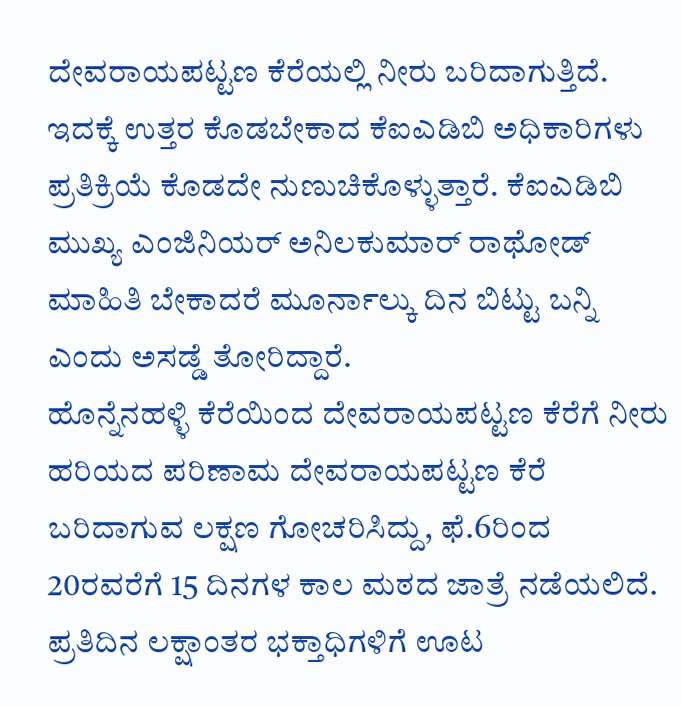ದೇವರಾಯಪಟ್ಟಣ ಕೆರೆಯಲ್ಲಿ ನೀರು ಬರಿದಾಗುತ್ತಿದೆ. ಇದಕ್ಕೆ ಉತ್ತರ ಕೊಡಬೇಕಾದ ಕೆಐಎಡಿಬಿ ಅಧಿಕಾರಿಗಳು ಪ್ರತಿಕ್ರಿಯೆ ಕೊಡದೇ ನುಣುಚಿಕೊಳ್ಳುತ್ತಾರೆ. ಕೆಐಎಡಿಬಿ ಮುಖ್ಯ ಎಂಜಿನಿಯರ್ ಅನಿಲಕುಮಾರ್ ರಾಥೋಡ್ ಮಾಹಿತಿ ಬೇಕಾದರೆ ಮೂರ್ನಾಲ್ಕು ದಿನ ಬಿಟ್ಟು ಬನ್ನಿ ಎಂದು ಅಸಡ್ಡೆ ತೋರಿದ್ದಾರೆ.
ಹೊನ್ನೆನಹಳ್ಳಿ ಕೆರೆಯಿಂದ ದೇವರಾಯಪಟ್ಟಣ ಕೆರೆಗೆ ನೀರು ಹರಿಯದ ಪರಿಣಾಮ ದೇವರಾಯಪಟ್ಟಣ ಕೆರೆ ಬರಿದಾಗುವ ಲಕ್ಷಣ ಗೋಚರಿಸಿದ್ದು, ಫೆ.6ರಿಂದ 20ರವರೆಗೆ 15 ದಿನಗಳ ಕಾಲ ಮಠದ ಜಾತ್ರೆ ನಡೆಯಲಿದೆ. ಪ್ರತಿದಿನ ಲಕ್ಷಾಂತರ ಭಕ್ತಾಧಿಗಳಿಗೆ ಊಟ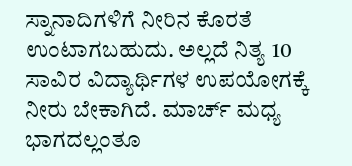ಸ್ನಾನಾದಿಗಳಿಗೆ ನೀರಿನ ಕೊರತೆ ಉಂಟಾಗಬಹುದು. ಅಲ್ಲದೆ ನಿತ್ಯ 10 ಸಾವಿರ ವಿದ್ಯಾರ್ಥಿಗಳ ಉಪಯೋಗಕ್ಕೆ ನೀರು ಬೇಕಾಗಿದೆ. ಮಾರ್ಚ್ ಮಧ್ಯ ಭಾಗದಲ್ಲಂತೂ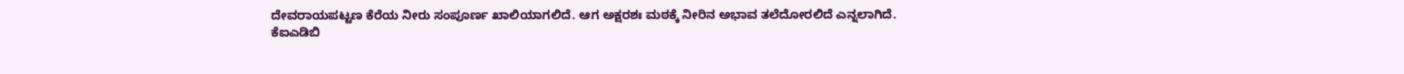ದೇವರಾಯಪಟ್ಟಣ ಕೆರೆಯ ನೀರು ಸಂಪೂರ್ಣ ಖಾಲಿಯಾಗಲಿದೆ. ಆಗ ಅಕ್ಷರಶಃ ಮಠಕ್ಕೆ ನೀರಿನ ಅಭಾವ ತಲೆದೋರಲಿದೆ ಎನ್ನಲಾಗಿದೆ.
ಕೆಐಎಡಿಬಿ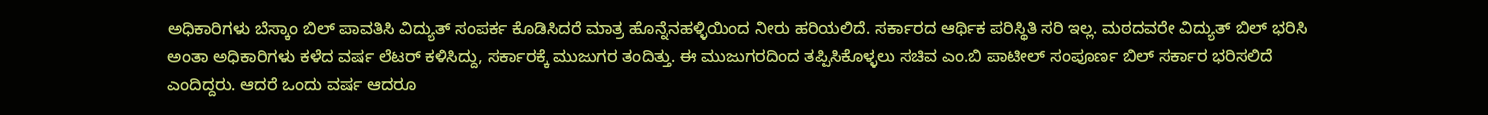ಅಧಿಕಾರಿಗಳು ಬೆಸ್ಕಾಂ ಬಿಲ್ ಪಾವತಿಸಿ ವಿದ್ಯುತ್ ಸಂಪರ್ಕ ಕೊಡಿಸಿದರೆ ಮಾತ್ರ ಹೊನ್ನೆನಹಳ್ಳಿಯಿಂದ ನೀರು ಹರಿಯಲಿದೆ. ಸರ್ಕಾರದ ಆರ್ಥಿಕ ಪರಿಸ್ಥಿತಿ ಸರಿ ಇಲ್ಲ. ಮಠದವರೇ ವಿದ್ಯುತ್ ಬಿಲ್ ಭರಿಸಿ ಅಂತಾ ಅಧಿಕಾರಿಗಳು ಕಳೆದ ವರ್ಷ ಲೆಟರ್ ಕಳಿಸಿದ್ದು, ಸರ್ಕಾರಕ್ಕೆ ಮುಜುಗರ ತಂದಿತ್ತು. ಈ ಮುಜುಗರದಿಂದ ತಪ್ಪಿಸಿಕೊಳ್ಳಲು ಸಚಿವ ಎಂ.ಬಿ ಪಾಟೀಲ್ ಸಂಪೂರ್ಣ ಬಿಲ್ ಸರ್ಕಾರ ಭರಿಸಲಿದೆ ಎಂದಿದ್ದರು. ಆದರೆ ಒಂದು ವರ್ಷ ಆದರೂ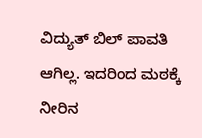ವಿದ್ಯುತ್ ಬಿಲ್ ಪಾವತಿ ಆಗಿಲ್ಲ. ಇದರಿಂದ ಮಠಕ್ಕೆ ನೀರಿನ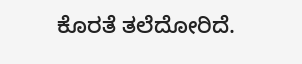ಕೊರತೆ ತಲೆದೋರಿದೆ.